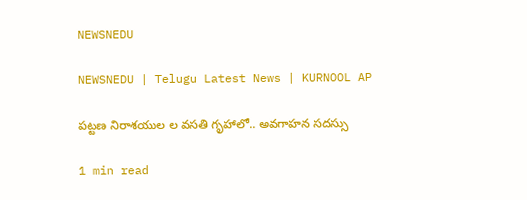NEWSNEDU

NEWSNEDU | Telugu Latest News | KURNOOL AP

పట్టణ నిరాశయుల ల వసతి గృహాలో.. అవగాహన సదస్సు

1 min read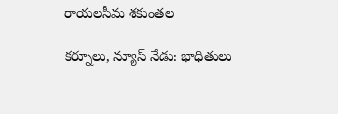రాయలసీమ శకుంతల

కర్నూలు, న్యూస్ నేడు: భాధితులు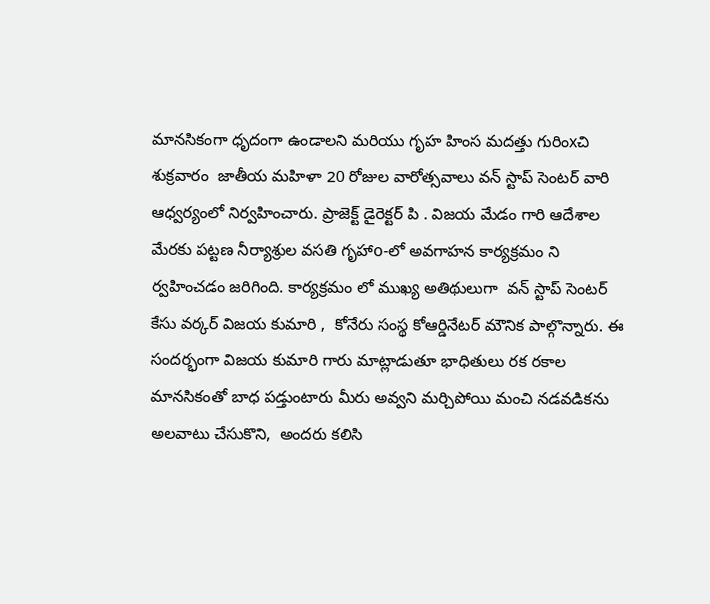మానసికంగా ధృదంగా ఉండాలని మరియు గృహ హింస మదత్తు గురింxచి శుక్రవారం  జాతీయ మహిళా 20 రోజుల వారోత్సవాలు వన్ స్టాప్ సెంటర్ వారి ఆధ్వర్యంలో నిర్వహించారు. ప్రాజెక్ట్ డైరెక్టర్ పి . విజయ మేడం గారి ఆదేశాల మేరకు పట్టణ నీర్యాశ్రుల వసతి గృహాo-లో అవగాహన కార్యక్రమం ని ర్వహించడం జరిగింది. కార్యక్రమం లో ముఖ్య అతిథులుగా  వన్ స్టాప్ సెంటర్ కేసు వర్కర్ విజయ కుమారి ,  కోనేరు సంస్థ కోఆర్డినేటర్ మౌనిక పాల్గొన్నారు. ఈ సందర్భంగా విజయ కుమారి గారు మాట్లాడుతూ భాధితులు రక రకాల మానసికంతో బాధ పడ్తుంటారు మీరు అవ్వని మర్చిపోయి మంచి నడవడికను అలవాటు చేసుకొని,  అందరు కలిసి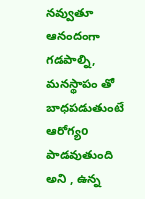నవ్వుతూ ఆనందంగా గడపాల్ని, మనస్థాపం తో బాధపడుతుంటే ఆరోగ్యo  పాడవుతుంది అని , ఉన్న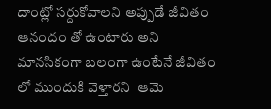దాంట్లో సర్దుకోవాలని అప్పుడే జీవితం ఆనందం తో ఉంటారు అని మానసికంగా బలంగా ఉంటేనే జీవితం లో ముందుకి వెళ్తారని  ఆమె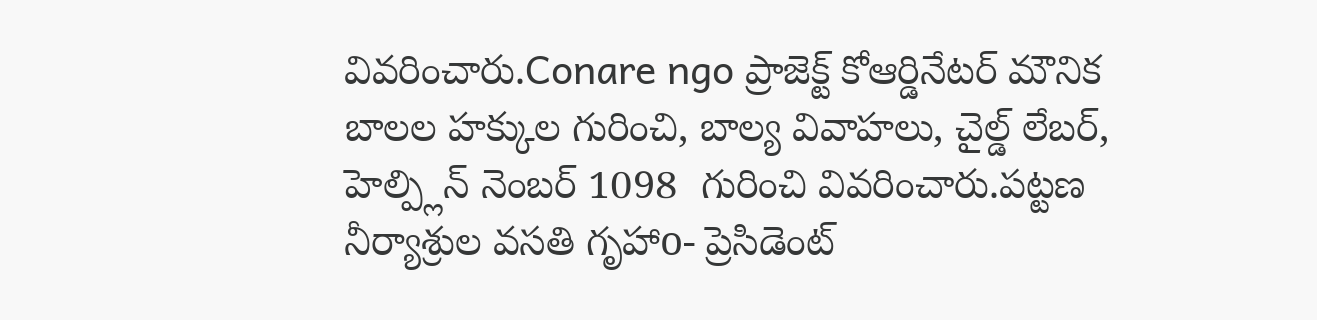వివరించారు.Conare ngo ప్రాజెక్ట్ కోఆర్డినేటర్ మౌనిక బాలల హక్కుల గురించి, బాల్య వివాహలు, చైల్డ్ లేబర్, హెల్ప్లిన్ నెంబర్ 1098  గురించి వివరించారు.పట్టణ నీర్యాశ్రుల వసతి గృహాo- ప్రెసిడెంట్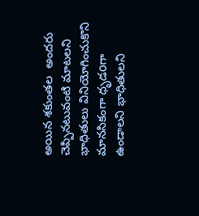అయిన శకుంతల  అందరు చెప్పినటువంటి మాటలని భాధితులు వినియోగించుకొని మానసికంగా ధృడoగా ఉండాలని భాధితులని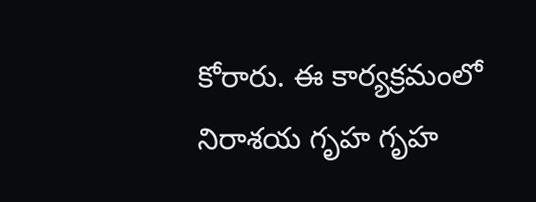కోరారు. ఈ కార్యక్రమంలో నిరాశయ గృహ గృహ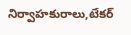నిర్వాహకురాలు,టేకర్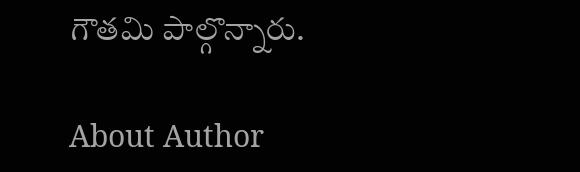గౌతమి పాల్గొన్నారు.

About Author